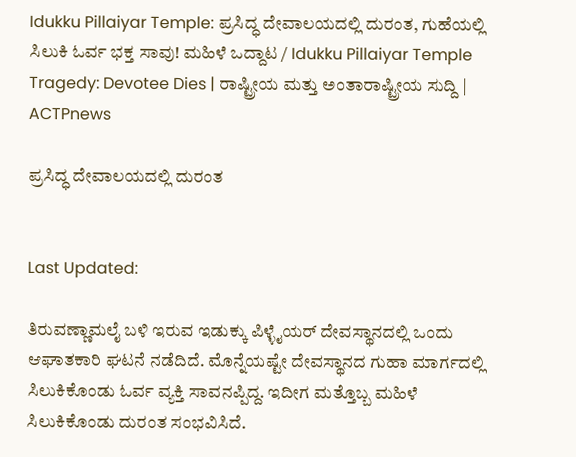Idukku Pillaiyar Temple: ಪ್ರಸಿದ್ಧ ದೇವಾಲಯದಲ್ಲಿ ದುರಂತ, ಗುಹೆಯಲ್ಲಿ ಸಿಲುಕಿ ಓರ್ವ ಭಕ್ತ ಸಾವು! ಮಹಿಳೆ ಒದ್ದಾಟ / Idukku Pillaiyar Temple Tragedy: Devotee Dies | ರಾಷ್ಟ್ರೀಯ ಮತ್ತು ಅಂತಾರಾಷ್ಟ್ರೀಯ ಸುದ್ದಿ | ACTPnews

ಪ್ರಸಿದ್ಧ ದೇವಾಲಯದಲ್ಲಿ ದುರಂತ


Last Updated:

ತಿರುವಣ್ಣಾಮಲೈ ಬಳಿ ಇರುವ ಇಡುಕ್ಕು ಪಿಳ್ಳೈಯರ್ ದೇವಸ್ಥಾನದಲ್ಲಿ ಒಂದು ಆಘಾತಕಾರಿ ಘಟನೆ ನಡೆದಿದೆ. ಮೊನ್ನೆಯಷ್ಟೇ ದೇವಸ್ಥಾನದ ಗುಹಾ ಮಾರ್ಗದಲ್ಲಿ ಸಿಲುಕಿಕೊಂಡು ಓರ್ವ ವ್ಯಕ್ತಿ ಸಾವನಪ್ಪಿದ್ದ. ಇದೀಗ ಮತ್ತೊಬ್ಬ ಮಹಿಳೆ ಸಿಲುಕಿಕೊಂಡು ದುರಂತ ಸಂಭವಿಸಿದೆ.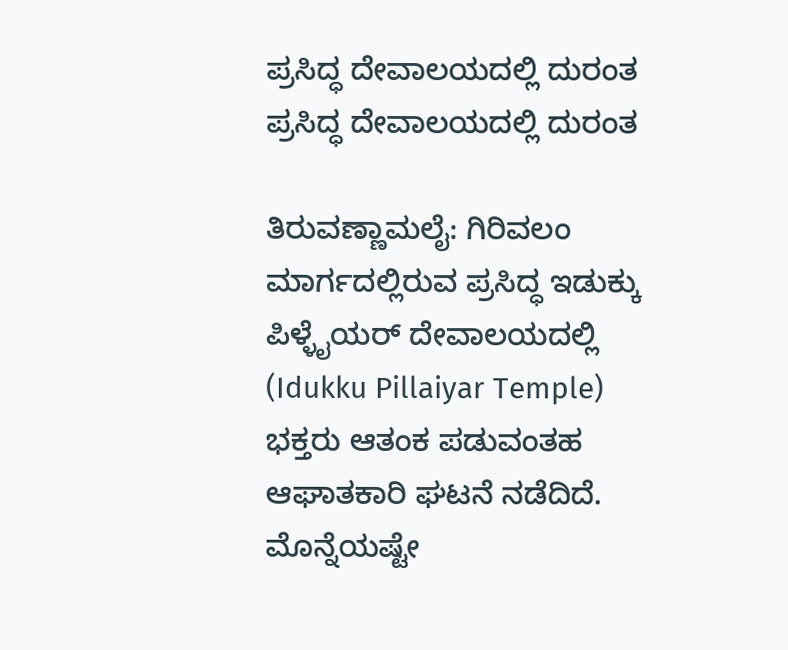ಪ್ರಸಿದ್ಧ ದೇವಾಲಯದಲ್ಲಿ ದುರಂತ
ಪ್ರಸಿದ್ಧ ದೇವಾಲಯದಲ್ಲಿ ದುರಂತ

ತಿರುವಣ್ಣಾಮಲೈ: ಗಿರಿವಲಂ ಮಾರ್ಗದಲ್ಲಿರುವ ಪ್ರಸಿದ್ಧ ಇಡುಕ್ಕು ಪಿಳ್ಳೈಯರ್ ದೇವಾಲಯದಲ್ಲಿ (Idukku Pillaiyar Temple) ಭಕ್ತರು ಆತಂಕ ಪಡುವಂತಹ ಆಘಾತಕಾರಿ ಘಟನೆ ನಡೆದಿದೆ. ಮೊನ್ನೆಯಷ್ಟೇ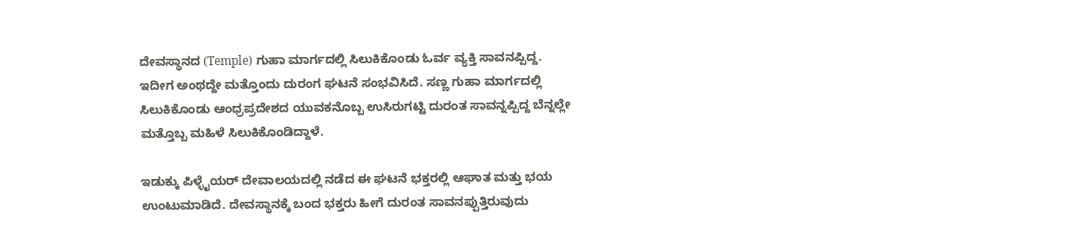ದೇವಸ್ಥಾನದ (Temple) ಗುಹಾ ಮಾರ್ಗದಲ್ಲಿ ಸಿಲುಕಿಕೊಂಡು ಓರ್ವ ವ್ಯಕ್ತಿ ಸಾವನಪ್ಪಿದ್ದ. ಇದೀಗ ಅಂಥದ್ದೇ ಮತ್ತೊಂದು ದುರಂಗ ಘಟನೆ ಸಂಭವಿಸಿದೆ. ಸಣ್ಣ ಗುಹಾ ಮಾರ್ಗದಲ್ಲಿ ಸಿಲುಕಿಕೊಂಡು ಆಂಧ್ರಪ್ರದೇಶದ ಯುವಕನೊಬ್ಬ ಉಸಿರುಗಟ್ಟಿ ದುರಂತ ಸಾವನ್ನಪ್ಪಿದ್ದ ಬೆನ್ನಲ್ಲೇ ಮತ್ತೊಬ್ಬ ಮಹಿಳೆ ಸಿಲುಕಿಕೊಂಡಿದ್ದಾಳೆ.

ಇಡುಕ್ಕು ಪಿಳ್ಳೈಯರ್ ದೇವಾಲಯದಲ್ಲಿ ನಡೆದ ಈ ಘಟನೆ ಭಕ್ತರಲ್ಲಿ ಆಘಾತ ಮತ್ತು ಭಯ ಉಂಟುಮಾಡಿದೆ. ದೇವಸ್ಥಾನಕ್ಕೆ ಬಂದ ಭಕ್ತರು ಹೀಗೆ ದುರಂತ ಸಾವನಪ್ಪುತ್ತಿರುವುದು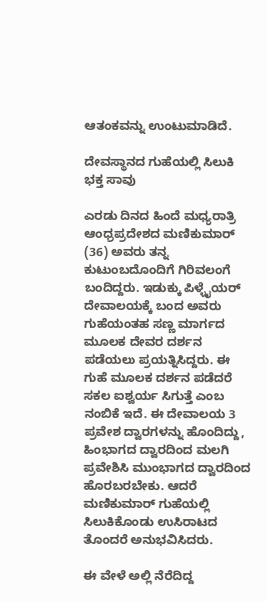ಆತಂಕವನ್ನು ಉಂಟುಮಾಡಿದೆ.

ದೇವಸ್ಥಾನದ ಗುಹೆಯಲ್ಲಿ ಸಿಲುಕಿ ಭಕ್ತ ಸಾವು

ಎರಡು ದಿನದ ಹಿಂದೆ ಮಧ್ಯರಾತ್ರಿ ಆಂಧ್ರಪ್ರದೇಶದ ಮಣಿಕುಮಾರ್ (36) ಅವರು ತನ್ನ ಕುಟುಂಬದೊಂದಿಗೆ ಗಿರಿವಲಂಗೆ ಬಂದಿದ್ದರು. ಇಡುಕ್ಕು ಪಿಳ್ಳೈಯರ್ ದೇವಾಲಯಕ್ಕೆ ಬಂದ ಅವರು ಗುಹೆಯಂತಹ ಸಣ್ಣ ಮಾರ್ಗದ ಮೂಲಕ ದೇವರ ದರ್ಶನ ಪಡೆಯಲು ಪ್ರಯತ್ನಿಸಿದ್ದರು. ಈ ಗುಹೆ ಮೂಲಕ ದರ್ಶನ ಪಡೆದರೆ ಸಕಲ ಐಶ್ವರ್ಯ ಸಿಗುತ್ತೆ ಎಂಬ ನಂಬಿಕೆ ಇದೆ. ಈ ದೇವಾಲಯ 3 ಪ್ರವೇಶ ದ್ವಾರಗಳನ್ನು ಹೊಂದಿದ್ದು, ಹಿಂಭಾಗದ ದ್ವಾರದಿಂದ ಮಲಗಿ ಪ್ರವೇಶಿಸಿ ಮುಂಭಾಗದ ದ್ವಾರದಿಂದ ಹೊರಬರಬೇಕು. ಆದರೆ ಮಣಿಕುಮಾರ್ ಗುಹೆಯಲ್ಲಿ ಸಿಲುಕಿಕೊಂಡು ಉಸಿರಾಟದ ತೊಂದರೆ ಅನುಭವಿಸಿದರು.

ಈ ವೇಳೆ ಅಲ್ಲಿ ನೆರೆದಿದ್ದ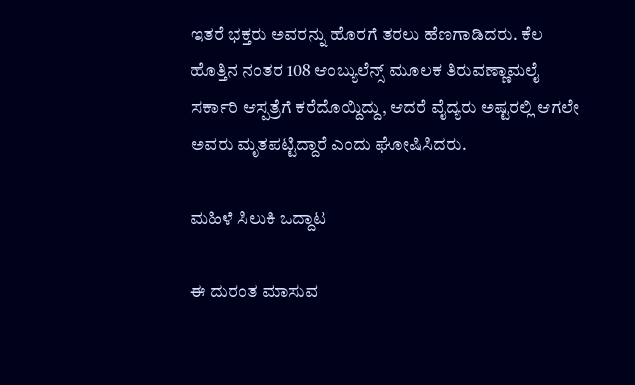ಇತರೆ ಭಕ್ತರು ಅವರನ್ನು ಹೊರಗೆ ತರಲು ಹೆಣಗಾಡಿದರು. ಕೆಲ ಹೊತ್ತಿನ ನಂತರ 108 ಆಂಬ್ಯುಲೆನ್ಸ್ ಮೂಲಕ ತಿರುವಣ್ಣಾಮಲೈ ಸರ್ಕಾರಿ ಆಸ್ಪತ್ರೆಗೆ ಕರೆದೊಯ್ದಿದ್ದು, ಆದರೆ ವೈದ್ಯರು ಅಷ್ಟರಲ್ಲಿ ಆಗಲೇ ಅವರು ಮೃತಪಟ್ಟಿದ್ದಾರೆ ಎಂದು ಘೋಷಿಸಿದರು.

ಮಹಿಳೆ ಸಿಲುಕಿ ಒದ್ದಾಟ

ಈ ದುರಂತ ಮಾಸುವ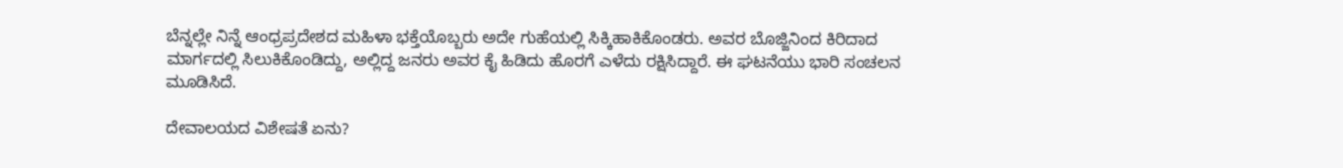ಬೆನ್ನಲ್ಲೇ ನಿನ್ನೆ ಆಂಧ್ರಪ್ರದೇಶದ ಮಹಿಳಾ ಭಕ್ತೆಯೊಬ್ಬರು ಅದೇ ಗುಹೆಯಲ್ಲಿ ಸಿಕ್ಕಿಹಾಕಿಕೊಂಡರು. ಅವರ ಬೊಜ್ಜಿನಿಂದ ಕಿರಿದಾದ ಮಾರ್ಗದಲ್ಲಿ ಸಿಲುಕಿಕೊಂಡಿದ್ದು, ಅಲ್ಲಿದ್ದ ಜನರು ಅವರ ಕೈ ಹಿಡಿದು ಹೊರಗೆ ಎಳೆದು ರಕ್ಷಿಸಿದ್ದಾರೆ. ಈ ಘಟನೆಯು ಭಾರಿ ಸಂಚಲನ ಮೂಡಿಸಿದೆ.

ದೇವಾಲಯದ ವಿಶೇಷತೆ ಏನು?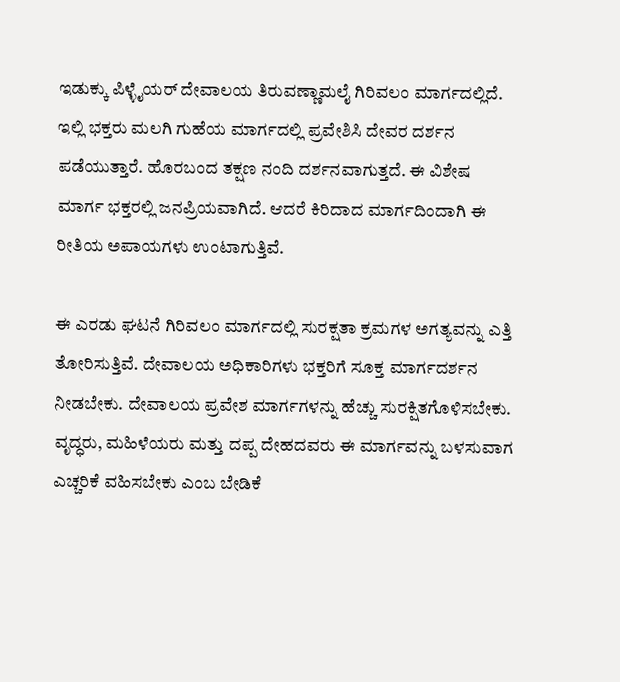ಇಡುಕ್ಕು ಪಿಳ್ಳೈಯರ್ ದೇವಾಲಯ ತಿರುವಣ್ಣಾಮಲೈ ಗಿರಿವಲಂ ಮಾರ್ಗದಲ್ಲಿದೆ. ಇಲ್ಲಿ ಭಕ್ತರು ಮಲಗಿ ಗುಹೆಯ ಮಾರ್ಗದಲ್ಲಿ ಪ್ರವೇಶಿಸಿ ದೇವರ ದರ್ಶನ ಪಡೆಯುತ್ತಾರೆ. ಹೊರಬಂದ ತಕ್ಷಣ ನಂದಿ ದರ್ಶನವಾಗುತ್ತದೆ. ಈ ವಿಶೇಷ ಮಾರ್ಗ ಭಕ್ತರಲ್ಲಿ ಜನಪ್ರಿಯವಾಗಿದೆ. ಆದರೆ ಕಿರಿದಾದ ಮಾರ್ಗದಿಂದಾಗಿ ಈ ರೀತಿಯ ಅಪಾಯಗಳು ಉಂಟಾಗುತ್ತಿವೆ.

ಈ ಎರಡು ಘಟನೆ ಗಿರಿವಲಂ ಮಾರ್ಗದಲ್ಲಿ ಸುರಕ್ಷತಾ ಕ್ರಮಗಳ ಅಗತ್ಯವನ್ನು ಎತ್ತಿ ತೋರಿಸುತ್ತಿವೆ. ದೇವಾಲಯ ಅಧಿಕಾರಿಗಳು ಭಕ್ತರಿಗೆ ಸೂಕ್ತ ಮಾರ್ಗದರ್ಶನ ನೀಡಬೇಕು. ದೇವಾಲಯ ಪ್ರವೇಶ ಮಾರ್ಗಗಳನ್ನು ಹೆಚ್ಚು ಸುರಕ್ಷಿತಗೊಳಿಸಬೇಕು. ವೃದ್ಧರು, ಮಹಿಳೆಯರು ಮತ್ತು ದಪ್ಪ ದೇಹದವರು ಈ ಮಾರ್ಗವನ್ನು ಬಳಸುವಾಗ ಎಚ್ಚರಿಕೆ ವಹಿಸಬೇಕು ಎಂಬ ಬೇಡಿಕೆ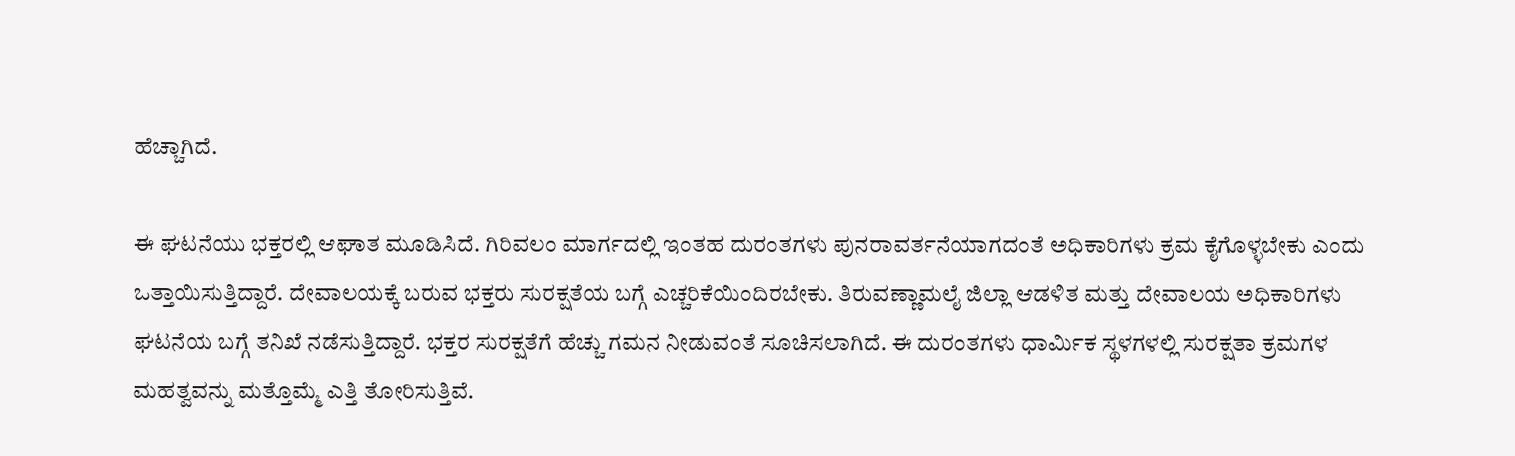ಹೆಚ್ಚಾಗಿದೆ.

ಈ ಘಟನೆಯು ಭಕ್ತರಲ್ಲಿ ಆಘಾತ ಮೂಡಿಸಿದೆ. ಗಿರಿವಲಂ ಮಾರ್ಗದಲ್ಲಿ ಇಂತಹ ದುರಂತಗಳು ಪುನರಾವರ್ತನೆಯಾಗದಂತೆ ಅಧಿಕಾರಿಗಳು ಕ್ರಮ ಕೈಗೊಳ್ಳಬೇಕು ಎಂದು ಒತ್ತಾಯಿಸುತ್ತಿದ್ದಾರೆ. ದೇವಾಲಯಕ್ಕೆ ಬರುವ ಭಕ್ತರು ಸುರಕ್ಷತೆಯ ಬಗ್ಗೆ ಎಚ್ಚರಿಕೆಯಿಂದಿರಬೇಕು. ತಿರುವಣ್ಣಾಮಲೈ ಜಿಲ್ಲಾ ಆಡಳಿತ ಮತ್ತು ದೇವಾಲಯ ಅಧಿಕಾರಿಗಳು ಘಟನೆಯ ಬಗ್ಗೆ ತನಿಖೆ ನಡೆಸುತ್ತಿದ್ದಾರೆ. ಭಕ್ತರ ಸುರಕ್ಷತೆಗೆ ಹೆಚ್ಚು ಗಮನ ನೀಡುವಂತೆ ಸೂಚಿಸಲಾಗಿದೆ. ಈ ದುರಂತಗಳು ಧಾರ್ಮಿಕ ಸ್ಥಳಗಳಲ್ಲಿ ಸುರಕ್ಷತಾ ಕ್ರಮಗಳ ಮಹತ್ವವನ್ನು ಮತ್ತೊಮ್ಮೆ ಎತ್ತಿ ತೋರಿಸುತ್ತಿವೆ.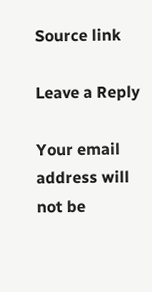Source link

Leave a Reply

Your email address will not be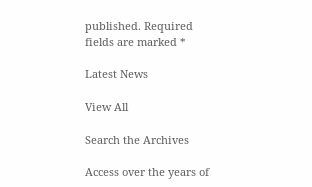published. Required fields are marked *

Latest News

View All

Search the Archives

Access over the years of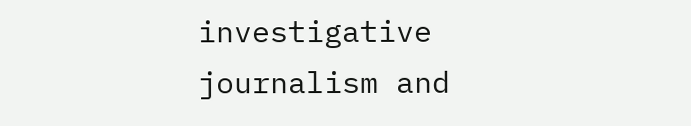investigative journalism and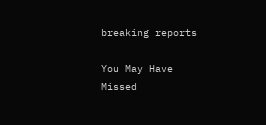breaking reports

You May Have Missed